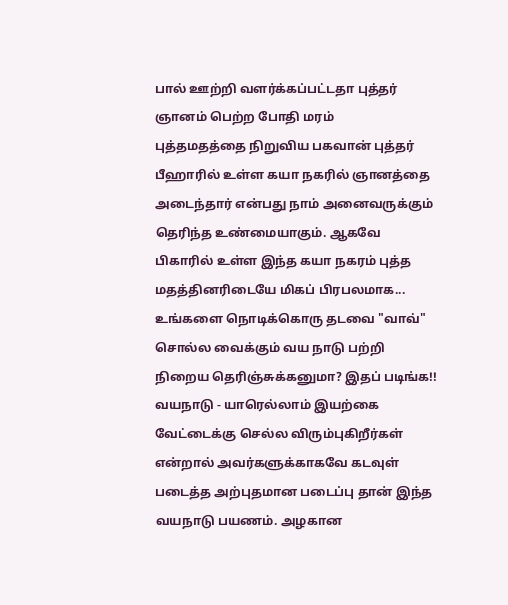பால் ஊற்றி வளர்க்கப்பட்டதா புத்தர் ஞானம் பெற்ற போதி மரம்
புத்தமதத்தை நிறுவிய பகவான் புத்தர் பீஹாரில் உள்ள கயா நகரில் ஞானத்தை அடைந்தார் என்பது நாம் அனைவருக்கும் தெரிந்த உண்மையாகும். ஆகவே பிகாரில் உள்ள இந்த கயா நகரம் புத்த மதத்தினரிடையே மிகப் பிரபலமாக...
உங்களை நொடிக்கொரு தடவை "வாவ்" சொல்ல வைக்கும் வய நாடு பற்றி நிறைய தெரிஞ்சுக்கனுமா? இதப் படிங்க!!
வயநாடு - யாரெல்லாம் இயற்கை வேட்டைக்கு செல்ல விரும்புகிறீர்கள் என்றால் அவர்களுக்காகவே கடவுள் படைத்த அற்புதமான படைப்பு தான் இந்த வயநாடு பயணம். அழகான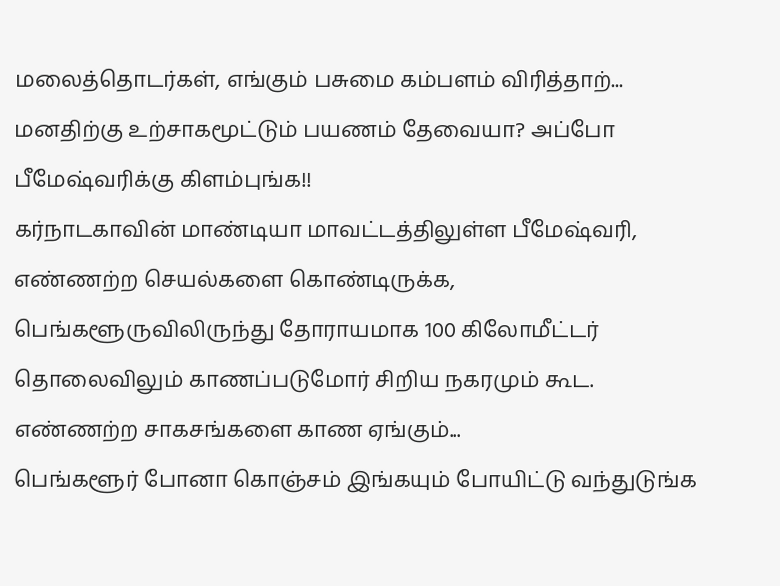மலைத்தொடர்கள், எங்கும் பசுமை கம்பளம் விரித்தாற்...
மனதிற்கு உற்சாகமூட்டும் பயணம் தேவையா? அப்போ பீமேஷ்வரிக்கு கிளம்புங்க!!
கர்நாடகாவின் மாண்டியா மாவட்டத்திலுள்ள பீமேஷ்வரி, எண்ணற்ற செயல்களை கொண்டிருக்க, பெங்களூருவிலிருந்து தோராயமாக 100 கிலோமீட்டர் தொலைவிலும் காணப்படுமோர் சிறிய நகரமும் கூட. எண்ணற்ற சாகசங்களை காண ஏங்கும்...
பெங்களூர் போனா கொஞ்சம் இங்கயும் போயிட்டு வந்துடுங்க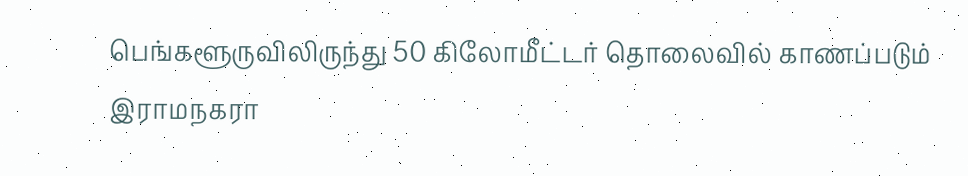பெங்களூருவிலிருந்து 50 கிலோமீட்டர் தொலைவில் காணப்படும் இராமநகரா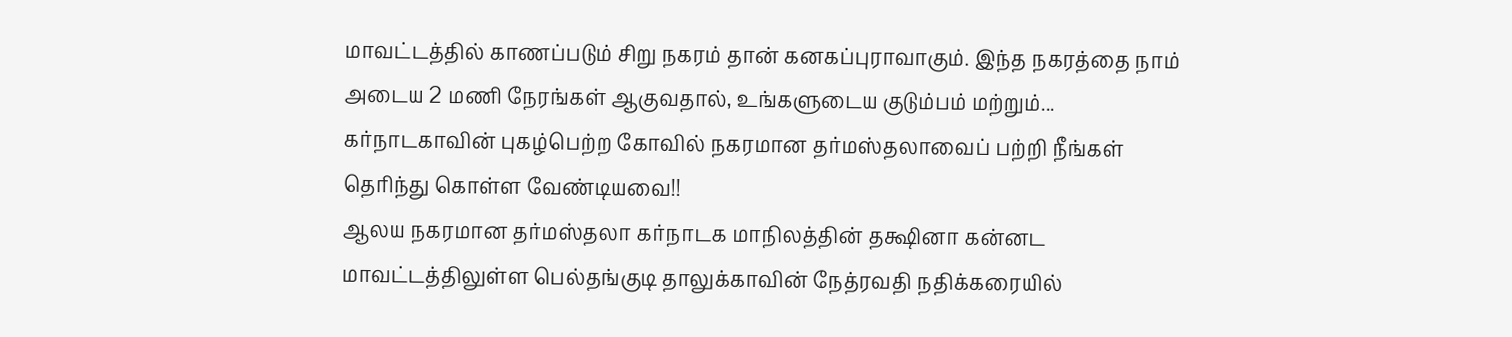மாவட்டத்தில் காணப்படும் சிறு நகரம் தான் கனகப்புராவாகும். இந்த நகரத்தை நாம் அடைய 2 மணி நேரங்கள் ஆகுவதால், உங்களுடைய குடும்பம் மற்றும்...
கர்நாடகாவின் புகழ்பெற்ற கோவில் நகரமான தர்மஸ்தலாவைப் பற்றி நீங்கள் தெரிந்து கொள்ள வேண்டியவை!!
ஆலய நகரமான தர்மஸ்தலா கர்நாடக மாநிலத்தின் தக்ஷினா கன்னட மாவட்டத்திலுள்ள பெல்தங்குடி தாலுக்காவின் நேத்ரவதி நதிக்கரையில்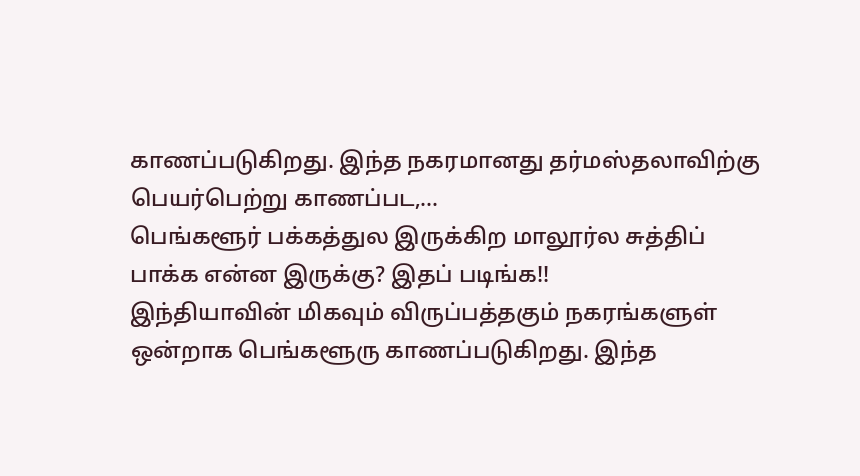காணப்படுகிறது. இந்த நகரமானது தர்மஸ்தலாவிற்கு பெயர்பெற்று காணப்பட,...
பெங்களூர் பக்கத்துல இருக்கிற மாலூர்ல சுத்திப் பாக்க என்ன இருக்கு? இதப் படிங்க!!
இந்தியாவின் மிகவும் விருப்பத்தகும் நகரங்களுள் ஒன்றாக பெங்களூரு காணப்படுகிறது. இந்த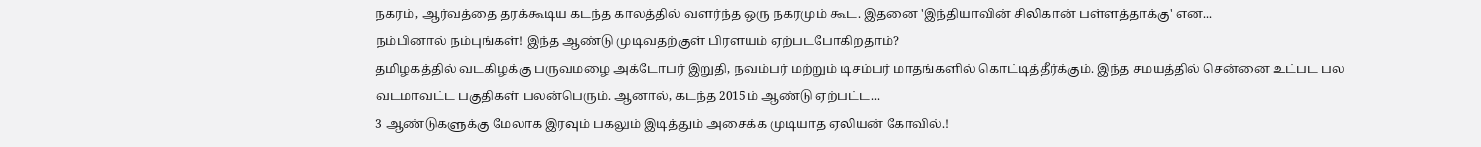நகரம், ஆர்வத்தை தரக்கூடிய கடந்த காலத்தில் வளர்ந்த ஒரு நகரமும் கூட. இதனை 'இந்தியாவின் சிலிகான் பள்ளத்தாக்கு' என...
நம்பினால் நம்புங்கள்! இந்த ஆண்டு முடிவதற்குள் பிரளயம் ஏற்படபோகிறதாம்?
தமிழகத்தில் வடகிழக்கு பருவமழை அக்டோபர் இறுதி, நவம்பர் மற்றும் டிசம்பர் மாதங்களில் கொட்டித்தீர்க்கும். இந்த சமயத்தில் சென்னை உட்பட பல வடமாவட்ட பகுதிகள் பலன்பெரும். ஆனால், கடந்த 2015ம் ஆண்டு ஏற்பட்ட...
3 ஆண்டுகளுக்கு மேலாக இரவும் பகலும் இடித்தும் அசைக்க முடியாத ஏலியன் கோவில்.!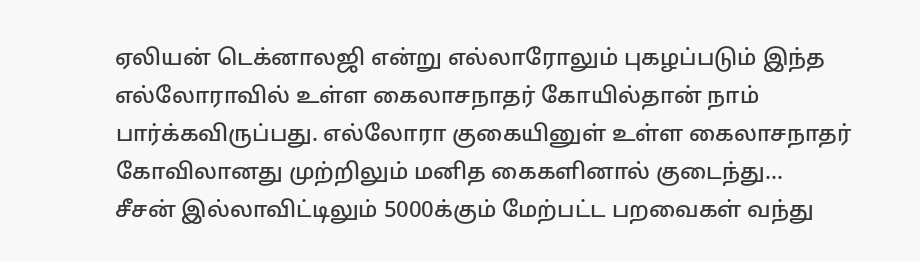ஏலியன் டெக்னாலஜி என்று எல்லாரோலும் புகழப்படும் இந்த எல்லோராவில் உள்ள கைலாசநாதர் கோயில்தான் நாம் பார்க்கவிருப்பது. எல்லோரா குகையினுள் உள்ள கைலாசநாதர் கோவிலானது முற்றிலும் மனித கைகளினால் குடைந்து...
சீசன் இல்லாவிட்டிலும் 5000க்கும் மேற்பட்ட பறவைகள் வந்து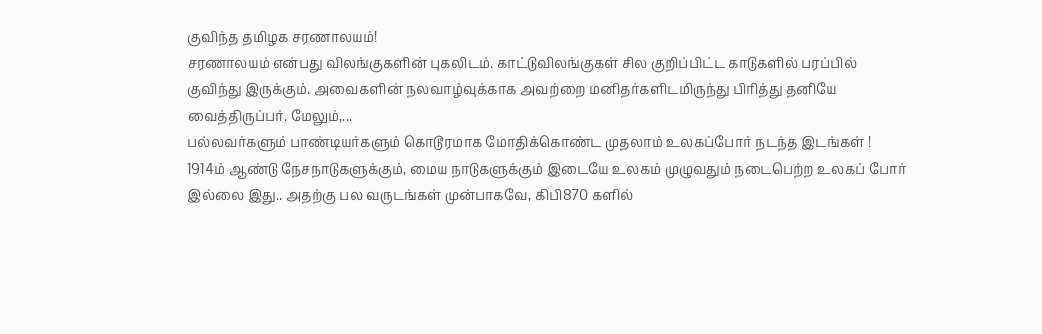குவிந்த தமிழக சரணாலயம்!
சரணாலயம் என்பது விலங்குகளின் புகலிடம். காட்டுவிலங்குகள் சில குறிப்பிட்ட காடுகளில் பரப்பில் குவிந்து இருக்கும். அவைகளின் நலவாழ்வுக்காக அவற்றை மனிதர்களிடமிருந்து பிரித்து தனியே வைத்திருப்பர். மேலும்,...
பல்லவர்களும் பாண்டியர்களும் கொடூரமாக மோதிக்கொண்ட முதலாம் உலகப்போர் நடந்த இடங்கள் !
1914ம் ஆண்டு நேசநாடுகளுக்கும், மைய நாடுகளுக்கும் இடையே உலகம் முழுவதும் நடைபெற்ற உலகப் போர் இல்லை இது.. அதற்கு பல வருடங்கள் முன்பாகவே, கிபி870 களில்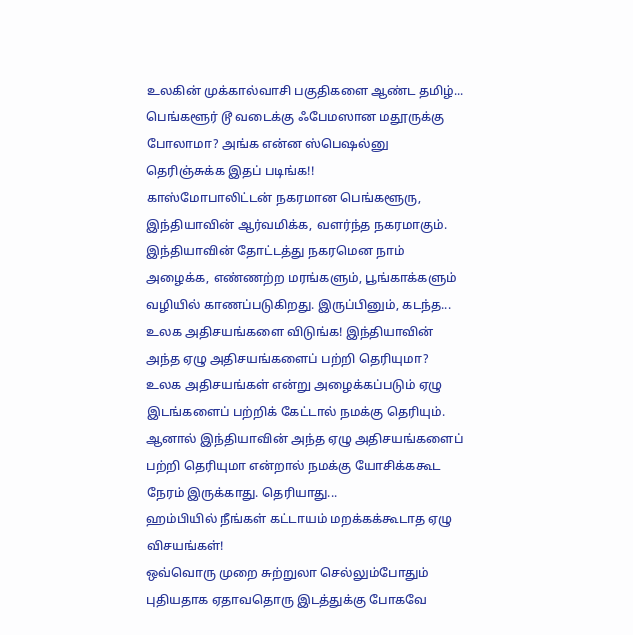உலகின் முக்கால்வாசி பகுதிகளை ஆண்ட தமிழ்...
பெங்களூர் டூ வடைக்கு ஃபேமஸான மதூருக்கு போலாமா? அங்க என்ன ஸ்பெஷல்னு தெரிஞ்சுக்க இதப் படிங்க!!
காஸ்மோபாலிட்டன் நகரமான பெங்களூரு, இந்தியாவின் ஆர்வமிக்க, வளர்ந்த நகரமாகும். இந்தியாவின் தோட்டத்து நகரமென நாம் அழைக்க, எண்ணற்ற மரங்களும், பூங்காக்களும் வழியில் காணப்படுகிறது. இருப்பினும், கடந்த...
உலக அதிசயங்களை விடுங்க! இந்தியாவின் அந்த ஏழு அதிசயங்களைப் பற்றி தெரியுமா?
உலக அதிசயங்கள் என்று அழைக்கப்படும் ஏழு இடங்களைப் பற்றிக் கேட்டால் நமக்கு தெரியும். ஆனால் இந்தியாவின் அந்த ஏழு அதிசயங்களைப் பற்றி தெரியுமா என்றால் நமக்கு யோசிக்ககூட நேரம் இருக்காது. தெரியாது...
ஹம்பியில் நீங்கள் கட்டாயம் மறக்கக்கூடாத ஏழு விசயங்கள்!
ஒவ்வொரு முறை சுற்றுலா செல்லும்போதும் புதியதாக ஏதாவதொரு இடத்துக்கு போகவே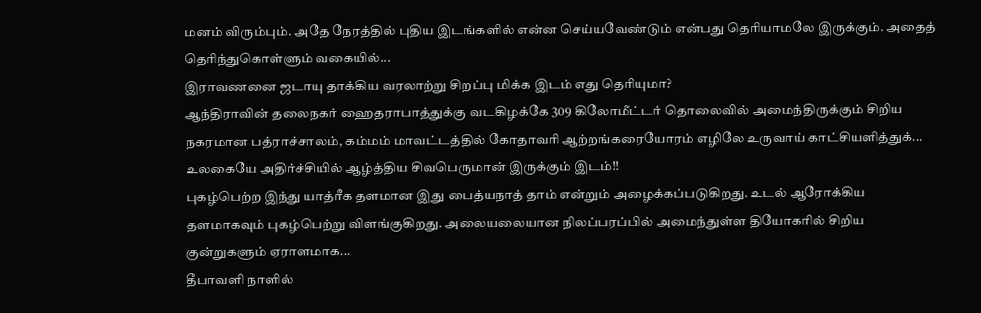மனம் விரும்பும். அதே நேரத்தில் புதிய இடங்களில் என்ன செய்யவேண்டும் என்பது தெரியாமலே இருக்கும். அதைத் தெரிந்துகொள்ளும் வகையில்...
இராவணனை ஜடாயு தாக்கிய வரலாற்று சிறப்பு மிக்க இடம் எது தெரியுமா?
ஆந்திராவின் தலைநகர் ஹைதராபாத்துக்கு வடகிழக்கே 309 கிலோமீட்டர் தொலைவில் அமைந்திருக்கும் சிறிய நகரமான பத்ராச்சாலம், கம்மம் மாவட்டத்தில் கோதாவரி ஆற்றங்கரையோரம் எழிலே உருவாய் காட்சியளித்துக்...
உலகையே அதிர்ச்சியில் ஆழ்த்திய சிவபெருமான் இருக்கும் இடம்!!
புகழ்பெற்ற இந்து யாத்ரீக தளமான இது பைத்யநாத் தாம் என்றும் அழைக்கப்படுகிறது. உடல் ஆரோக்கிய தளமாகவும் புகழ்பெற்று விளங்குகிறது. அலையலையான நிலப்பரப்பில் அமைந்துள்ள தியோகரில் சிறிய குன்றுகளும் ஏராளமாக...
தீபாவளி நாளில்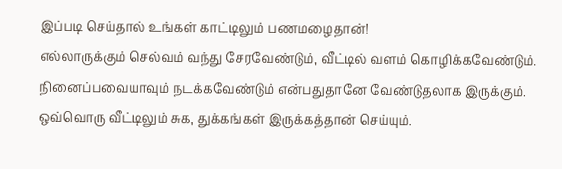இப்படி செய்தால் உங்கள் காட்டிலும் பணமழைதான்!
எல்லாருக்கும் செல்வம் வந்து சேரவேண்டும், வீட்டில் வளம் கொழிக்கவேண்டும். நினைப்பவையாவும் நடக்கவேண்டும் என்பதுதானே வேண்டுதலாக இருக்கும். ஒவ்வொரு வீட்டிலும் சுக, துக்கங்கள் இருக்கத்தான் செய்யும்.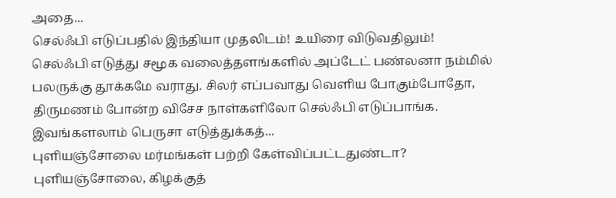அதை...
செல்ஃபி எடுப்பதில் இந்தியா முதலிடம்! உயிரை விடுவதிலும்!
செல்ஃபி எடுத்து சமூக வலைத்தளங்களில் அப்டேட் பண்லனா நம்மில் பலருக்கு தூக்கமே வராது. சிலர் எப்பவாது வெளிய போகும்போதோ, திருமணம் போன்ற விசேச நாள்களிலோ செல்ஃபி எடுப்பாங்க. இவங்களலாம் பெருசா எடுத்துக்கத்...
புளியஞ்சோலை மர்மங்கள் பற்றி கேள்விப்பட்டதுண்டா?
புளியஞ்சோலை, கிழக்குத்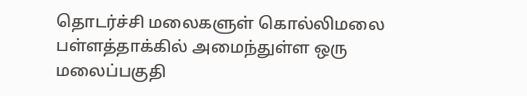தொடர்ச்சி மலைகளுள் கொல்லிமலை பள்ளத்தாக்கில் அமைந்துள்ள ஒரு மலைப்பகுதி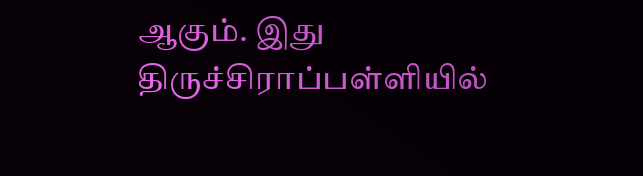ஆகும். இது திருச்சிராப்பள்ளியில்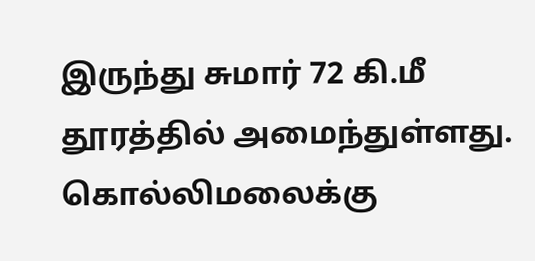இருந்து சுமார் 72 கி.மீ தூரத்தில் அமைந்துள்ளது. கொல்லிமலைக்கு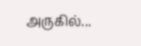அருகில்...